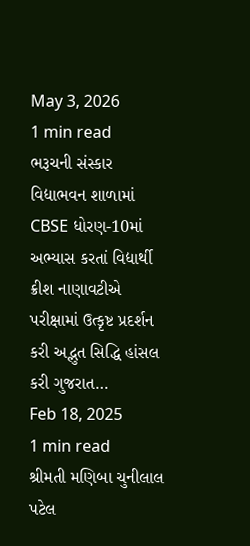May 3, 2026
1 min read
ભરૂચની સંસ્કાર વિદ્યાભવન શાળામાં CBSE ધોરણ-10માં અભ્યાસ કરતાં વિદ્યાર્થી ક્રીશ નાણાવટીએ પરીક્ષામાં ઉત્કૃષ્ટ પ્રદર્શન કરી અદ્ભુત સિદ્ધિ હાંસલ કરી ગુજરાત…
Feb 18, 2025
1 min read
શ્રીમતી મણિબા ચુનીલાલ પટેલ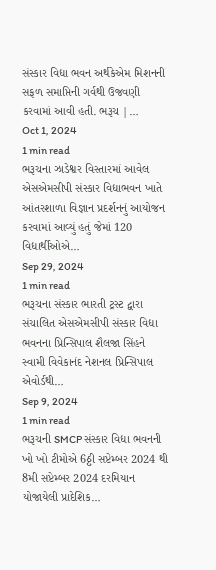સંસ્કાર વિદ્યા ભવન અર્થકેએમ મિશનની સફળ સમાપ્તિની ગર્વથી ઉજવણી કરવામાં આવી હતી. ભરૂચ |…
Oct 1, 2024
1 min read
ભરૂચના ઝાડેશ્વર વિસ્તારમાં આવેલ એસએમસીપી સંસ્કાર વિદ્યાભવન ખાતે આંતરશાળા વિજ્ઞાન પ્રદર્શનનું આયોજન કરવામાં આવ્યું હતું જેમાં 120 વિદ્યાર્થીઓએ…
Sep 29, 2024
1 min read
ભરૂચના સંસ્કાર ભારતી ટ્રસ્ટ દ્વારા સંચાલિત એસએમસીપી સંસ્કાર વિદ્યા ભવનના પ્રિન્સિપાલ શૈલજા સિંહને સ્વામી વિવેકાનંદ નેશનલ પ્રિન્સિપાલ એવોર્ડથી…
Sep 9, 2024
1 min read
ભરૂચની SMCP સંસ્કાર વિદ્યા ભવનની ખો ખો ટીમોએ 6ઠ્ઠી સપ્ટેમ્બર 2024 થી 8મી સપ્ટેમ્બર 2024 દરમિયાન યોજાયેલી પ્રાદેશિક…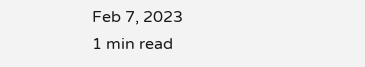Feb 7, 2023
1 min read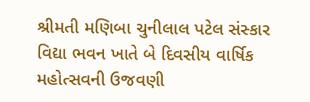શ્રીમતી મણિબા ચુનીલાલ પટેલ સંસ્કાર વિદ્યા ભવન ખાતે બે દિવસીય વાર્ષિક મહોત્સવની ઉજવણી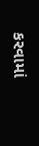કરવામાં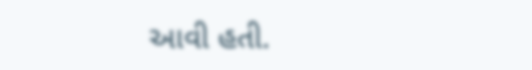આવી હતી.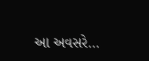આ અવસરે…